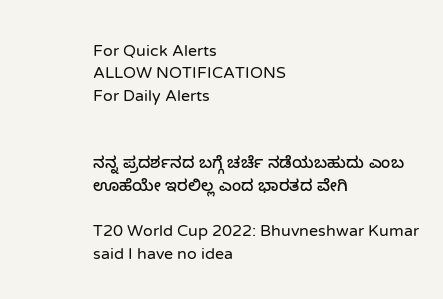For Quick Alerts
ALLOW NOTIFICATIONS
For Daily Alerts


ನನ್ನ ಪ್ರದರ್ಶನದ ಬಗ್ಗೆ ಚರ್ಚೆ ನಡೆಯಬಹುದು ಎಂಬ ಊಹೆಯೇ ಇರಲಿಲ್ಲ ಎಂದ ಭಾರತದ ವೇಗಿ

T20 World Cup 2022: Bhuvneshwar Kumar said I have no idea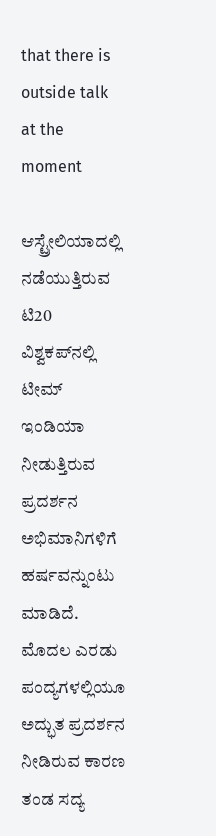that there is outside talk at the moment

ಆಸ್ಟ್ರೇಲಿಯಾದಲ್ಲಿ ನಡೆಯುತ್ತಿರುವ ಟಿ20 ವಿಶ್ವಕಪ್‌ನಲ್ಲಿ ಟೀಮ್ ಇಂಡಿಯಾ ನೀಡುತ್ತಿರುವ ಪ್ರದರ್ಶನ ಅಭಿಮಾನಿಗಳಿಗೆ ಹರ್ಷವನ್ನುಂಟು ಮಾಡಿದೆ. ಮೊದಲ ಎರಡು ಪಂದ್ಯಗಳಲ್ಲಿಯೂ ಅದ್ಭುತ ಪ್ರದರ್ಶನ ನೀಡಿರುವ ಕಾರಣ ತಂಡ ಸದ್ಯ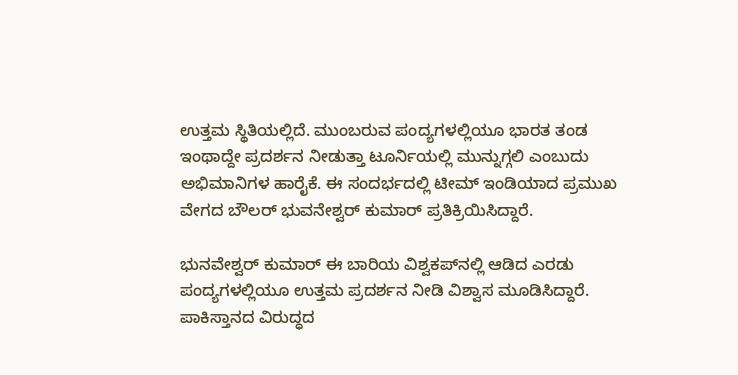ಉತ್ತಮ ಸ್ಥಿತಿಯಲ್ಲಿದೆ. ಮುಂಬರುವ ಪಂದ್ಯಗಳಲ್ಲಿಯೂ ಭಾರತ ತಂಡ ಇಂಥಾದ್ದೇ ಪ್ರದರ್ಶನ ನೀಡುತ್ತಾ ಟೂರ್ನಿಯಲ್ಲಿ ಮುನ್ನುಗ್ಗಲಿ ಎಂಬುದು ಅಭಿಮಾನಿಗಳ ಹಾರೈಕೆ. ಈ ಸಂದರ್ಭದಲ್ಲಿ ಟೀಮ್ ಇಂಡಿಯಾದ ಪ್ರಮುಖ ವೇಗದ ಬೌಲರ್ ಭುವನೇಶ್ವರ್ ಕುಮಾರ್ ಪ್ರತಿಕ್ರಿಯಿಸಿದ್ದಾರೆ.

ಭುನವೇಶ್ವರ್ ಕುಮಾರ್ ಈ ಬಾರಿಯ ವಿಶ್ವಕಪ್‌ನಲ್ಲಿ ಆಡಿದ ಎರಡು ಪಂದ್ಯಗಳಲ್ಲಿಯೂ ಉತ್ತಮ ಪ್ರದರ್ಶನ ನೀಡಿ ವಿಶ್ವಾಸ ಮೂಡಿಸಿದ್ದಾರೆ. ಪಾಕಿಸ್ತಾನದ ವಿರುದ್ಧದ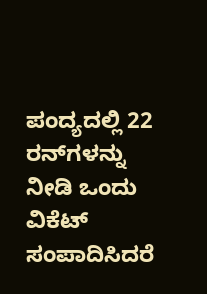ಪಂದ್ಯದಲ್ಲಿ 22 ರನ್‌ಗಳನ್ನು ನೀಡಿ ಒಂದು ವಿಕೆಟ್ ಸಂಪಾದಿಸಿದರೆ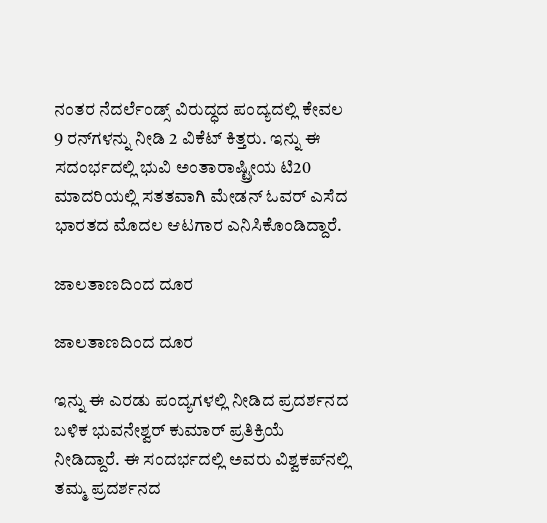ನಂತರ ನೆದರ್ಲೆಂಡ್ಸ್ ವಿರುದ್ಧದ ಪಂದ್ಯದಲ್ಲಿ ಕೇವಲ 9 ರನ್‌ಗಳನ್ನು ನೀಡಿ 2 ವಿಕೆಟ್ ಕಿತ್ತರು. ಇನ್ನು ಈ ಸದಂರ್ಭದಲ್ಲಿ ಭುವಿ ಅಂತಾರಾಷ್ಟ್ರೀಯ ಟಿ20 ಮಾದರಿಯಲ್ಲಿ ಸತತವಾಗಿ ಮೇಡನ್ ಓವರ್ ಎಸೆದ ಭಾರತದ ಮೊದಲ ಆಟಗಾರ ಎನಿಸಿಕೊಂಡಿದ್ದಾರೆ.

ಜಾಲತಾಣದಿಂದ ದೂರ

ಜಾಲತಾಣದಿಂದ ದೂರ

ಇನ್ನು ಈ ಎರಡು ಪಂದ್ಯಗಳಲ್ಲಿ ನೀಡಿದ ಪ್ರದರ್ಶನದ ಬಳಿಕ ಭುವನೇಶ್ವರ್ ಕುಮಾರ್ ಪ್ರತಿಕ್ರಿಯೆ ನೀಡಿದ್ದಾರೆ. ಈ ಸಂದರ್ಭದಲ್ಲಿ ಅವರು ವಿಶ್ವಕಪ್‌ನಲ್ಲಿ ತಮ್ಮ ಪ್ರದರ್ಶನದ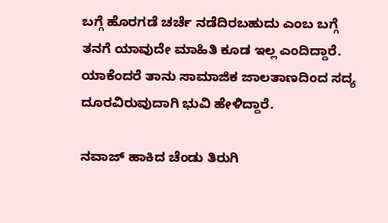ಬಗ್ಗೆ ಹೊರಗಡೆ ಚರ್ಚೆ ನಡೆದಿರಬಹುದು ಎಂಬ ಬಗ್ಗೆ ತನಗೆ ಯಾವುದೇ ಮಾಹಿತಿ ಕೂಡ ಇಲ್ಲ ಎಂದಿದ್ದಾರೆ. ಯಾಕೆಂದರೆ ತಾನು ಸಾಮಾಜಿಕ ಜಾಲತಾಣದಿಂದ ಸದ್ಯ ದೂರವಿರುವುದಾಗಿ ಭುವಿ ಹೇಳಿದ್ದಾರೆ.

ನವಾಜ್ ಹಾಕಿದ ಚೆಂಡು ತಿರುಗಿ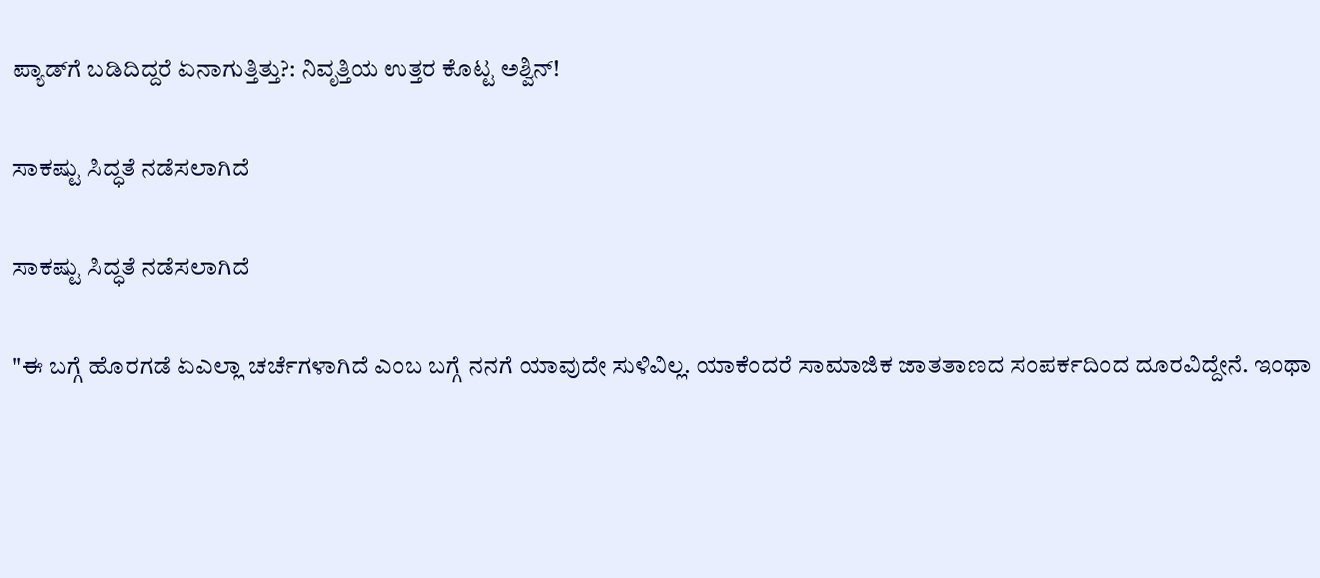ಪ್ಯಾಡ್‌ಗೆ ಬಡಿದಿದ್ದರೆ ಏನಾಗುತ್ತಿತ್ತು?: ನಿವೃತ್ತಿಯ ಉತ್ತರ ಕೊಟ್ಟ ಅಶ್ವಿನ್!

ಸಾಕಷ್ಟು ಸಿದ್ಧತೆ ನಡೆಸಲಾಗಿದೆ

ಸಾಕಷ್ಟು ಸಿದ್ಧತೆ ನಡೆಸಲಾಗಿದೆ

"ಈ ಬಗ್ಗೆ ಹೊರಗಡೆ ಏಎಲ್ಲಾ ಚರ್ಚೆಗಳಾಗಿದೆ ಎಂಬ ಬಗ್ಗೆ ನನಗೆ ಯಾವುದೇ ಸುಳಿವಿಲ್ಲ. ಯಾಕೆಂದರೆ ಸಾಮಾಜಿಕ ಜಾತತಾಣದ ಸಂಪರ್ಕದಿಂದ ದೂರವಿದ್ದೇನೆ. ಇಂಥಾ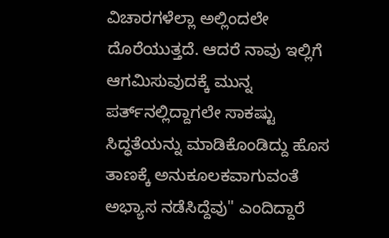ವಿಚಾರಗಳೆಲ್ಲಾ ಅಲ್ಲಿಂದಲೇ ದೊರೆಯುತ್ತದೆ. ಆದರೆ ನಾವು ಇಲ್ಲಿಗೆ ಆಗಮಿಸುವುದಕ್ಕೆ ಮುನ್ನ ಪರ್ತ್‌ನಲ್ಲಿದ್ದಾಗಲೇ ಸಾಕಷ್ಟು ಸಿದ್ಧತೆಯನ್ನು ಮಾಡಿಕೊಂಡಿದ್ದು ಹೊಸ ತಾಣಕ್ಕೆ ಅನುಕೂಲಕವಾಗುವಂತೆ ಅಭ್ಯಾಸ ನಡೆಸಿದ್ದೆವು" ಎಂದಿದ್ದಾರೆ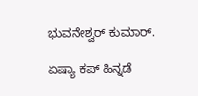ಭುವನೇಶ್ವರ್ ಕುಮಾರ್.

ಏಷ್ಯಾ ಕಪ್ ಹಿನ್ನಡೆ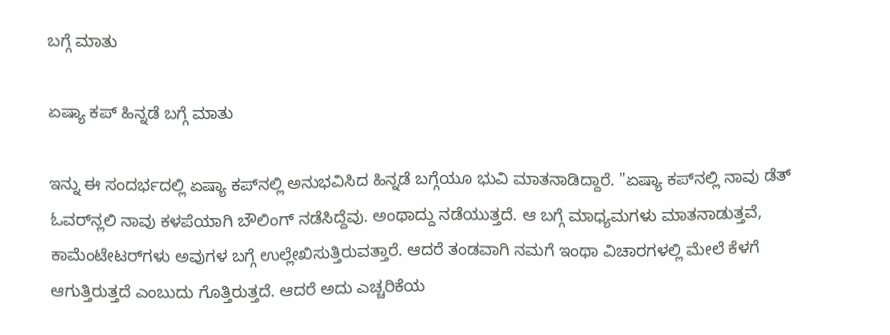ಬಗ್ಗೆ ಮಾತು

ಏಷ್ಯಾ ಕಪ್ ಹಿನ್ನಡೆ ಬಗ್ಗೆ ಮಾತು

ಇನ್ನು ಈ ಸಂದರ್ಭದಲ್ಲಿ ಏಷ್ಯಾ ಕಪ್‌ನಲ್ಲಿ ಅನುಭವಿಸಿದ ಹಿನ್ನಡೆ ಬಗ್ಗೆಯೂ ಭುವಿ ಮಾತನಾಡಿದ್ದಾರೆ. "ಏಷ್ಯಾ ಕಪ್‌ನಲ್ಲಿ ನಾವು ಡೆತ್ ಓವರ್‌ನ್ಲಲಿ ನಾವು ಕಳಪೆಯಾಗಿ ಬೌಲಿಂಗ್ ನಡೆಸಿದ್ದೆವು. ಅಂಥಾದ್ದು ನಡೆಯುತ್ತದೆ. ಆ ಬಗ್ಗೆ ಮಾಧ್ಯಮಗಳು ಮಾತನಾಡುತ್ತವೆ, ಕಾಮೆಂಟೇಟರ್‌ಗಳು ಅವುಗಳ ಬಗ್ಗೆ ಉಲ್ಲೇಖಿಸುತ್ತಿರುವತ್ತಾರೆ. ಆದರೆ ತಂಡವಾಗಿ ನಮಗೆ ಇಂಥಾ ವಿಚಾರಗಳಲ್ಲಿ ಮೇಲೆ ಕೆಳಗೆ ಆಗುತ್ತಿರುತ್ತದೆ ಎಂಬುದು ಗೊತ್ತಿರುತ್ತದೆ. ಆದರೆ ಅದು ಎಚ್ಚರಿಕೆಯ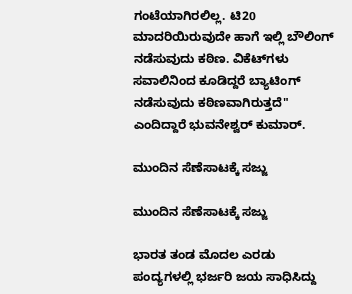ಗಂಟೆಯಾಗಿರಲಿಲ್ಲ. ಟಿ20 ಮಾದರಿಯಿರುವುದೇ ಹಾಗೆ ಇಲ್ಲಿ ಬೌಲಿಂಗ್ ನಡೆಸುವುದು ಕಠಿಣ. ವಿಕೆಟ್‌ಗಳು ಸವಾಲಿನಿಂದ ಕೂಡಿದ್ದರೆ ಬ್ಯಾಟಿಂಗ್ ನಡೆಸುವುದು ಕಠಿಣವಾಗಿರುತ್ತದೆ" ಎಂದಿದ್ದಾರೆ ಭುವನೇಶ್ವರ್ ಕುಮಾರ್.

ಮುಂದಿನ ಸೆಣೆಸಾಟಕ್ಕೆ ಸಜ್ಜು

ಮುಂದಿನ ಸೆಣೆಸಾಟಕ್ಕೆ ಸಜ್ಜು

ಭಾರತ ತಂಡ ಮೊದಲ ಎರಡು ಪಂದ್ಯಗಳಲ್ಲಿ ಭರ್ಜರಿ ಜಯ ಸಾಧಿಸಿದ್ದು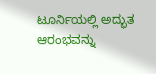ಟೂರ್ನಿಯಲ್ಲಿ ಅದ್ಭುತ ಆರಂಭವನ್ನು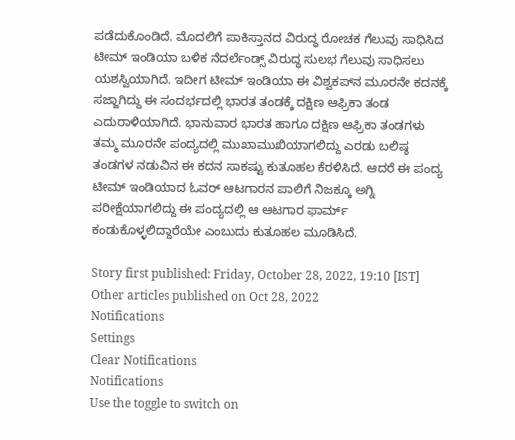ಪಡೆದುಕೊಂಡಿದೆ. ಮೊದಲಿಗೆ ಪಾಕಿಸ್ತಾನದ ವಿರುದ್ಧ ರೋಚಕ ಗೆಲುವು ಸಾಧಿಸಿದ ಟೀಮ್ ಇಂಡಿಯಾ ಬಳಿಕ ನೆದರ್ಲೆಂಡ್ಸ್ ವಿರುದ್ಧ ಸುಲಭ ಗೆಲುವು ಸಾಧಿಸಲು ಯಶಸ್ವಿಯಾಗಿದೆ. ಇದೀಗ ಟೀಮ್ ಇಂಡಿಯಾ ಈ ವಿಶ್ವಕಪ್‌ನ ಮೂರನೇ ಕದನಕ್ಕೆ ಸಜ್ಜಾಗಿದ್ದು ಈ ಸಂದರ್ಭದಲ್ಲಿ ಭಾರತ ತಂಡಕ್ಕೆ ದಕ್ಷಿಣ ಆಫ್ರಿಕಾ ತಂಡ ಎದುರಾಳಿಯಾಗಿದೆ. ಭಾನುವಾರ ಭಾರತ ಹಾಗೂ ದಕ್ಷಿಣ ಆಫ್ರಿಕಾ ತಂಡಗಳು ತಮ್ಮ ಮೂರನೇ ಪಂದ್ಯದಲ್ಲಿ ಮುಖಾಮುಖಿಯಾಗಲಿದ್ದು ಎರಡು ಬಲಿಷ್ಠ ತಂಡಗಳ ನಡುವಿನ ಈ ಕದನ ಸಾಕಷ್ಟು ಕುತೂಹಲ ಕೆರಳಿಸಿದೆ. ಆದರೆ ಈ ಪಂದ್ಯ ಟೀಮ್ ಇಂಡಿಯಾದ ಓವರ್ ಆಟಗಾರನ ಪಾಲಿಗೆ ನಿಜಕ್ಕೂ ಅಗ್ನಿ ಪರೀಕ್ಷೆಯಾಗಲಿದ್ದು ಈ ಪಂದ್ಯದಲ್ಲಿ ಆ ಆಟಗಾರ ಫಾರ್ಮ್ ಕಂಡುಕೊಳ್ಳಲಿದ್ದಾರೆಯೇ ಎಂಬುದು ಕುತೂಹಲ ಮೂಡಿಸಿದೆ.

Story first published: Friday, October 28, 2022, 19:10 [IST]
Other articles published on Oct 28, 2022
Notifications
Settings
Clear Notifications
Notifications
Use the toggle to switch on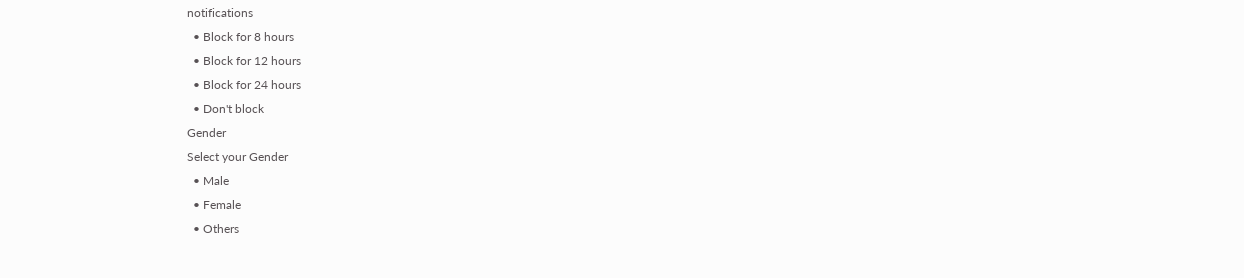notifications
  • Block for 8 hours
  • Block for 12 hours
  • Block for 24 hours
  • Don't block
Gender
Select your Gender
  • Male
  • Female
  • Others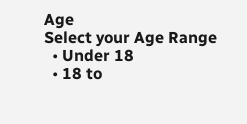Age
Select your Age Range
  • Under 18
  • 18 to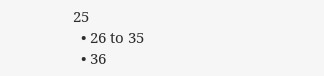25
  • 26 to 35
  • 36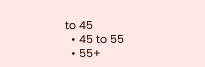to 45
  • 45 to 55
  • 55+